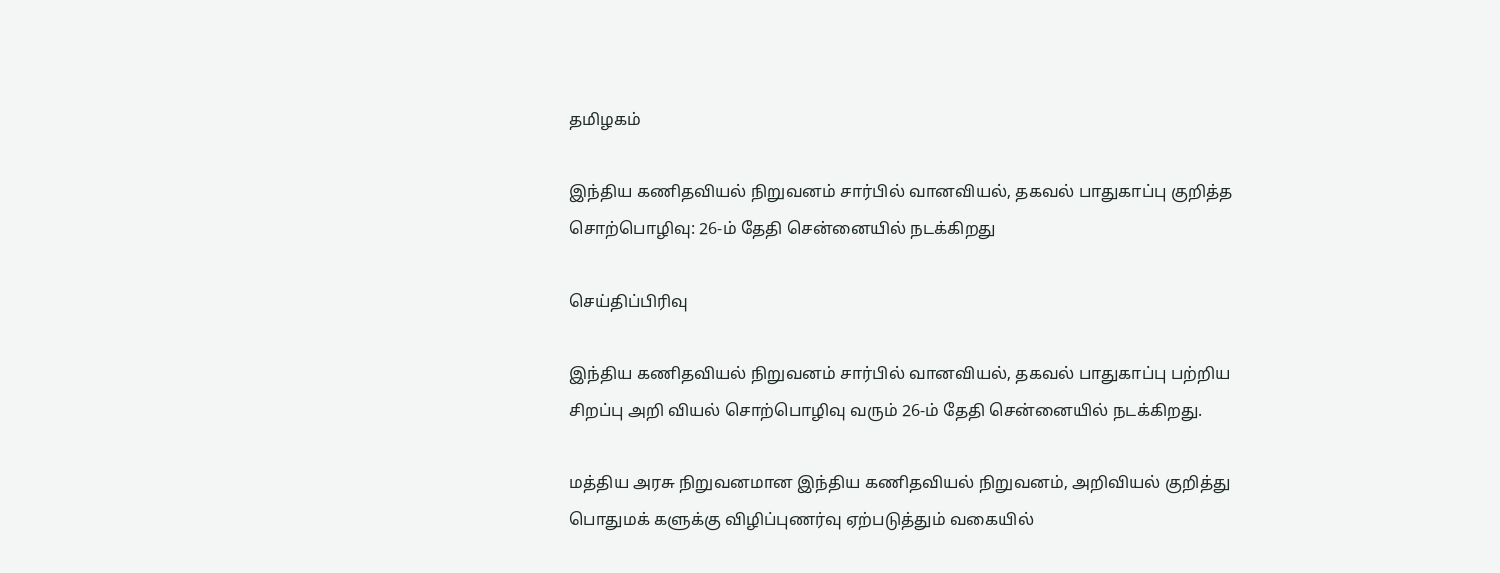தமிழகம்

இந்திய கணிதவியல் நிறுவனம் சார்பில் வானவியல், தகவல் பாதுகாப்பு குறித்த சொற்பொழிவு: 26-ம் தேதி சென்னையில் நடக்கிறது

செய்திப்பிரிவு

இந்திய கணிதவியல் நிறுவனம் சார்பில் வானவியல், தகவல் பாதுகாப்பு பற்றிய சிறப்பு அறி வியல் சொற்பொழிவு வரும் 26-ம் தேதி சென்னையில் நடக்கிறது.

மத்திய அரசு நிறுவனமான இந்திய கணிதவியல் நிறுவனம், அறிவியல் குறித்து பொதுமக் களுக்கு விழிப்புணர்வு ஏற்படுத்தும் வகையில்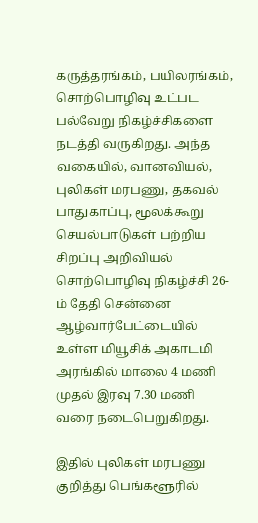கருத்தரங்கம், பயிலரங்கம், சொற்பொழிவு உட்பட பல்வேறு நிகழ்ச்சிகளை நடத்தி வருகிறது. அந்த வகையில், வானவியல், புலிகள் மரபணு, தகவல் பாதுகாப்பு, மூலக்கூறு செயல்பாடுகள் பற்றிய சிறப்பு அறிவியல் சொற்பொழிவு நிகழ்ச்சி 26-ம் தேதி சென்னை ஆழ்வார்பேட்டையில் உள்ள மியூசிக் அகாடமி அரங்கில் மாலை 4 மணி முதல் இரவு 7.30 மணி வரை நடைபெறுகிறது.

இதில் புலிகள் மரபணு குறித்து பெங்களூரில்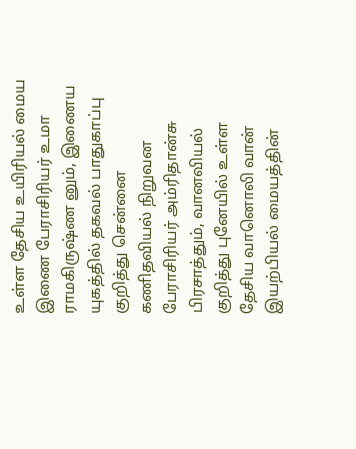உள்ள தேசிய உயிரியல் மைய இணை பேராசிரியர் உமா ராமகிருஷ்ண னும், இணைய யுகத்தில் தகவல் பாதுகாப்பு குறித்து சென்னை கணிதவியல் நிறுவன பேராசிரியர் அம்ரிதான்சு பிரசாத்தும், வானவியல் குறித்து புனேயில் உள்ள தேசிய வானொலி வான் இயற்பியல் மையத்தின்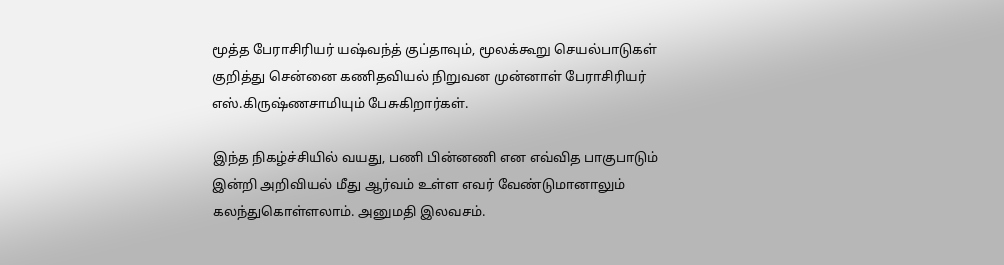மூத்த பேராசிரியர் யஷ்வந்த் குப்தாவும், மூலக்கூறு செயல்பாடுகள் குறித்து சென்னை கணிதவியல் நிறுவன முன்னாள் பேராசிரியர் எஸ்.கிருஷ்ணசாமியும் பேசுகிறார்கள்.

இந்த நிகழ்ச்சியில் வயது, பணி பின்னணி என எவ்வித பாகுபாடும் இன்றி அறிவியல் மீது ஆர்வம் உள்ள எவர் வேண்டுமானாலும் கலந்துகொள்ளலாம். அனுமதி இலவசம்.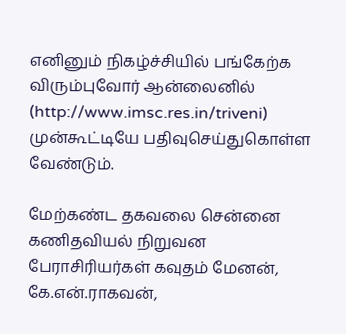எனினும் நிகழ்ச்சியில் பங்கேற்க விரும்புவோர் ஆன்லைனில் (http://www.imsc.res.in/triveni) முன்கூட்டியே பதிவுசெய்துகொள்ள வேண்டும்.

மேற்கண்ட தகவலை சென்னை கணிதவியல் நிறுவன பேராசிரியர்கள் கவுதம் மேனன், கே.என்.ராகவன்,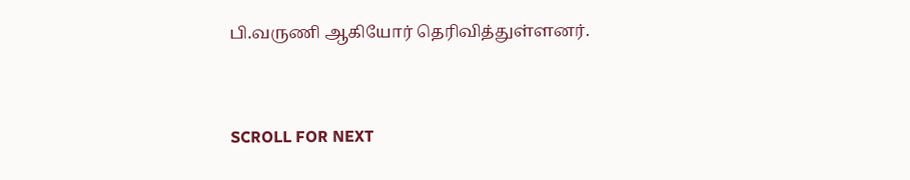பி.வருணி ஆகியோர் தெரிவித்துள்ளனர்.


SCROLL FOR NEXT